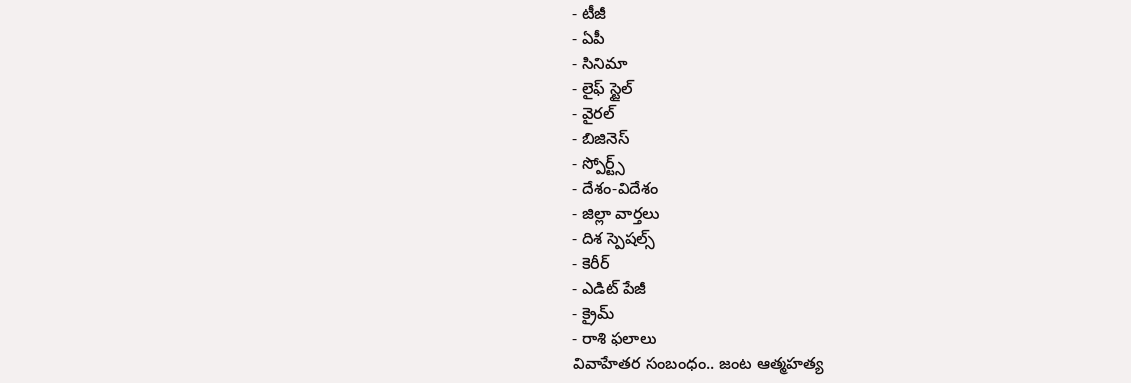- టీజీ
- ఏపీ
- సినిమా
- లైఫ్ స్టైల్
- వైరల్
- బిజినెస్
- స్పోర్ట్స్
- దేశం-విదేశం
- జిల్లా వార్తలు
- దిశ స్పెషల్స్
- కెరీర్
- ఎడిట్ పేజీ
- క్రైమ్
- రాశి ఫలాలు
వివాహేతర సంబంధం.. జంట ఆత్మహత్య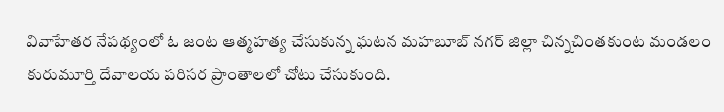వివాహేతర నేపథ్యంలో ఓ జంట ఆత్మహత్య చేసుకున్న ఘటన మహబూబ్ నగర్ జిల్లా చిన్నచింతకుంట మండలం కురుమూర్తి దేవాలయ పరిసర ప్రాంతాలలో చోటు చేసుకుంది.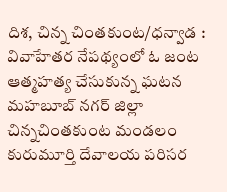దిశ, చిన్న చింతకుంట/ధన్వాడ : వివాహేతర నేపథ్యంలో ఓ జంట ఆత్మహత్య చేసుకున్న ఘటన మహబూబ్ నగర్ జిల్లా చిన్నచింతకుంట మండలం కురుమూర్తి దేవాలయ పరిసర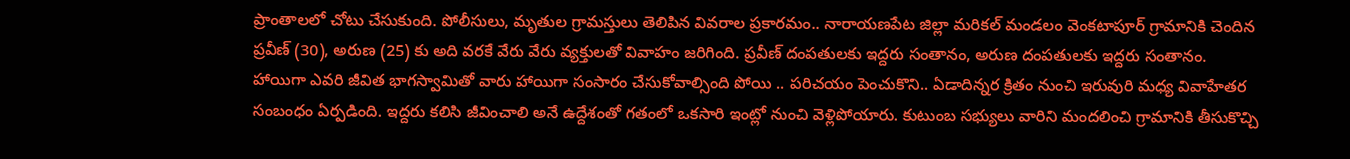ప్రాంతాలలో చోటు చేసుకుంది. పోలీసులు, మృతుల గ్రామస్తులు తెలిపిన వివరాల ప్రకారమం.. నారాయణపేట జిల్లా మరికల్ మండలం వెంకటాపూర్ గ్రామానికి చెందిన ప్రవీణ్ (30), అరుణ (25) కు అది వరకే వేరు వేరు వ్యక్తులతో వివాహం జరిగింది. ప్రవీణ్ దంపతులకు ఇద్దరు సంతానం, అరుణ దంపతులకు ఇద్దరు సంతానం. హాయిగా ఎవరి జీవిత భాగస్వామితో వారు హాయిగా సంసారం చేసుకోవాల్సింది పోయి .. పరిచయం పెంచుకొని.. ఏడాదిన్నర క్రితం నుంచి ఇరువురి మధ్య వివాహేతర సంబంధం ఏర్పడింది. ఇద్దరు కలిసి జీవించాలి అనే ఉద్దేశంతో గతంలో ఒకసారి ఇంట్లో నుంచి వెళ్లిపోయారు. కుటుంబ సభ్యులు వారిని మందలించి గ్రామానికి తీసుకొచ్చి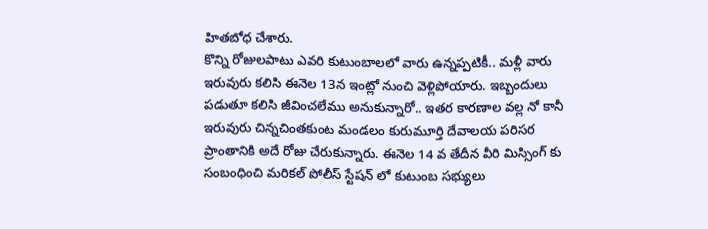హితబోధ చేశారు.
కొన్ని రోజులపాటు ఎవరి కుటుంబాలలో వారు ఉన్నప్పటికీ.. మళ్లీ వారు ఇరువురు కలిసి ఈనెల 13న ఇంట్లో నుంచి వెళ్లిపోయారు. ఇబ్బందులు పడుతూ కలిసి జీవించలేము అనుకున్నారో.. ఇతర కారణాల వల్ల నో కానీ ఇరువురు చిన్నచింతకుంట మండలం కురుమూర్తి దేవాలయ పరిసర ప్రాంతానికి అదే రోజు చేరుకున్నారు. ఈనెల 14 వ తేదీన వీరి మిస్సింగ్ కు సంబంధించి మరికల్ పోలీస్ స్టేషన్ లో కుటుంబ సభ్యులు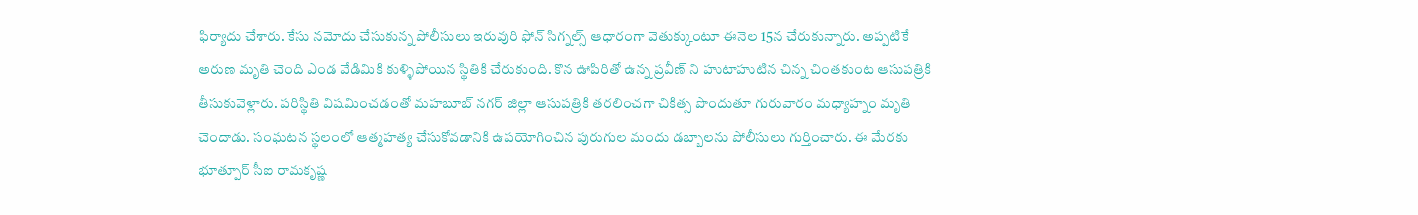ఫిర్యాదు చేశారు. కేసు నమోదు చేసుకున్న పోలీసులు ఇరువురి ఫోన్ సిగ్నల్స్ ఆధారంగా వెతుక్కుంటూ ఈనెల 15న చేరుకున్నారు. అప్పటికే అరుణ మృతి చెంది ఎండ వేడిమికి కుళ్ళిపోయిన స్థితికి చేరుకుంది. కొన ఊపిరితో ఉన్న ప్రవీణ్ ని హుటాహుటిన చిన్న చింతకుంట ఆసుపత్రికి తీసుకువెళ్లారు. పరిస్థితి విషమించడంతో మహబూబ్ నగర్ జిల్లా ఆసుపత్రికి తరలించగా చికిత్స పొందుతూ గురువారం మధ్యాహ్నం మృతి చెందాడు. సంఘటన స్థలంలో ఆత్మహత్య చేసుకోవడానికి ఉపయోగించిన పురుగుల మందు డబ్బాలను పోలీసులు గుర్తించారు. ఈ మేరకు భూత్పూర్ సీఐ రామకృష్ణ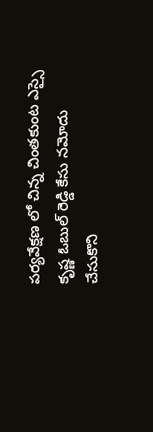పర్యవేక్షణ లో చిన్న చింతకుంట ఎస్సై కృష్ణ ఓబుల్ రెడ్డి కేసు నమోదు చేసుకొని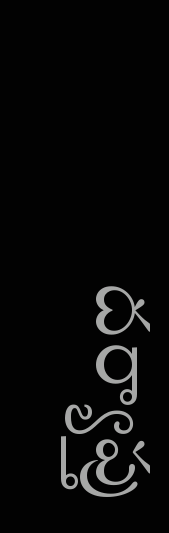దర్యాప్తు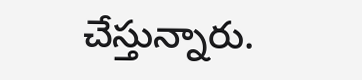చేస్తున్నారు.